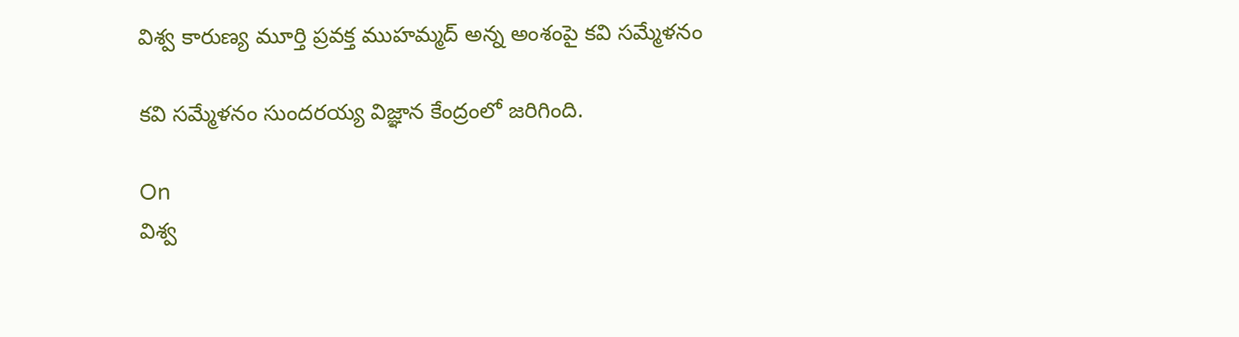విశ్వ కారుణ్య మూర్తి ప్రవక్త ముహమ్మద్ అన్న అంశంపై కవి సమ్మేళనం

కవి సమ్మేళనం సుందరయ్య విజ్ఞాన కేంద్రంలో జరిగింది.

On
విశ్వ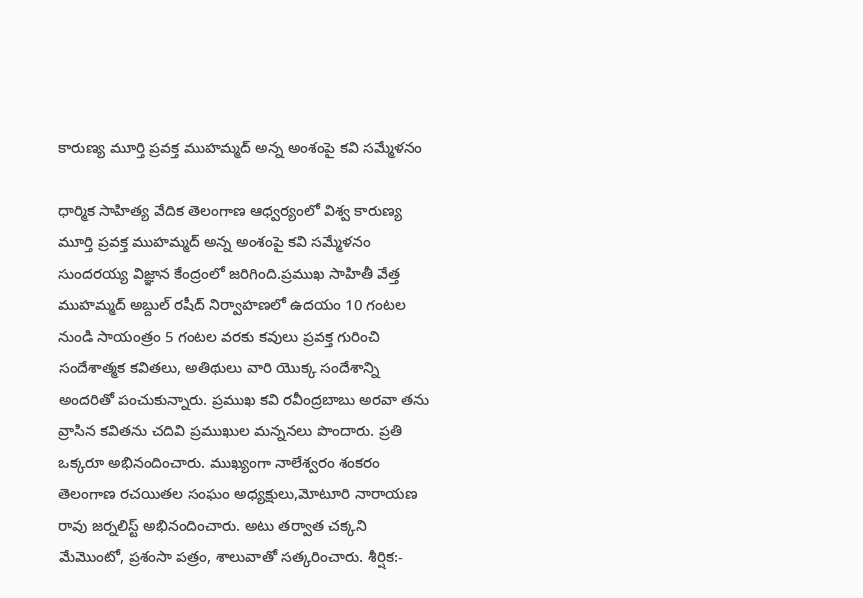కారుణ్య మూర్తి ప్రవక్త ముహమ్మద్ అన్న అంశంపై కవి సమ్మేళనం

ధార్మిక సాహిత్య వేదిక తెలంగాణ ఆధ్వర్యంలో విశ్వ కారుణ్య మూర్తి ప్రవక్త ముహమ్మద్ అన్న అంశంపై కవి సమ్మేళనం సుందరయ్య విజ్ఞాన కేంద్రంలో జరిగింది.ప్రముఖ సాహితీ వేత్త ముహమ్మద్ అబ్దుల్ రషీద్ నిర్వాహణలో ఉదయం 10 గంటల నుండి సాయంత్రం 5 గంటల వరకు కవులు ప్రవక్త గురించి సందేశాత్మక కవితలు, అతిథులు వారి యొక్క సందేశాన్ని అందరితో పంచుకున్నారు. ప్రముఖ కవి రవీంద్రబాబు అరవా తను వ్రాసిన కవితను చదివి ప్రముఖుల మన్ననలు పొందారు. ప్రతి ఒక్కరూ అభినందించారు. ముఖ్యంగా నాలేశ్వరం శంకరం తెలంగాణ రచయితల సంఘం అధ్యక్షులు,మోటూరి నారాయణ రావు జర్నలిస్ట్ అభినందించారు. అటు తర్వాత చక్కని మేమొంటో, ప్రశంసా పత్రం, శాలువాతో సత్కరించారు. శీర్షిక:-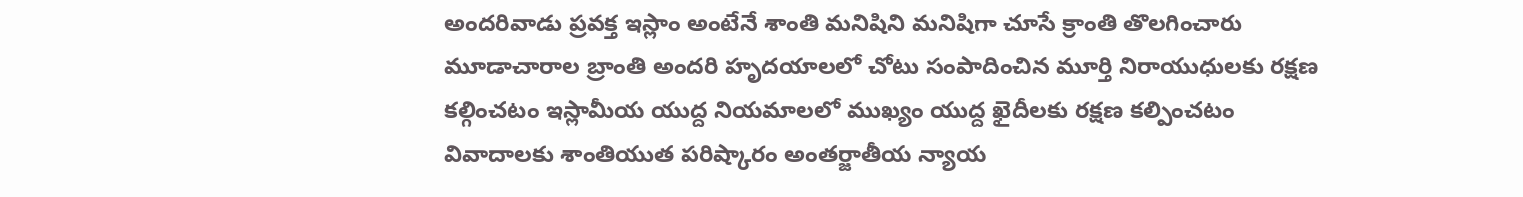అందరివాడు ప్రవక్త ఇస్లాం అంటేనే శాంతి మనిషిని మనిషిగా చూసే క్రాంతి తొలగించారు మూడాచారాల బ్రాంతి అందరి హృదయాలలో చోటు సంపాదించిన మూర్తి నిరాయుధులకు రక్షణ కల్గించటం ఇస్లామీయ యుద్ద నియమాలలో ముఖ్యం యుద్ద ఖైదీలకు రక్షణ కల్పించటం వివాదాలకు శాంతియుత పరిష్కారం అంతర్జాతీయ న్యాయ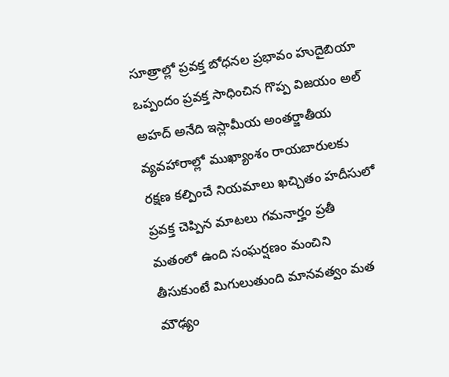సూత్రాల్లో ప్రవక్త బోధనల ప్రభావం హుదైబియా ఒప్పందం ప్రవక్త సాధించిన గొప్ప విజయం అల్ అహద్ అనేది ఇస్లామీయ అంతర్జాతీయ వ్యవహారాల్లో ముఖ్యాంశం రాయబారులకు రక్షణ కల్పించే నియమాలు ఖచ్చితం హదీసులో ప్రవక్త చెప్పిన మాటలు గమనార్హం ప్రతీ మతంలో ఉంది సంఘర్షణం మంచిని తీసుకుంటే మిగులుతుంది మానవత్వం మత మౌఢ్యం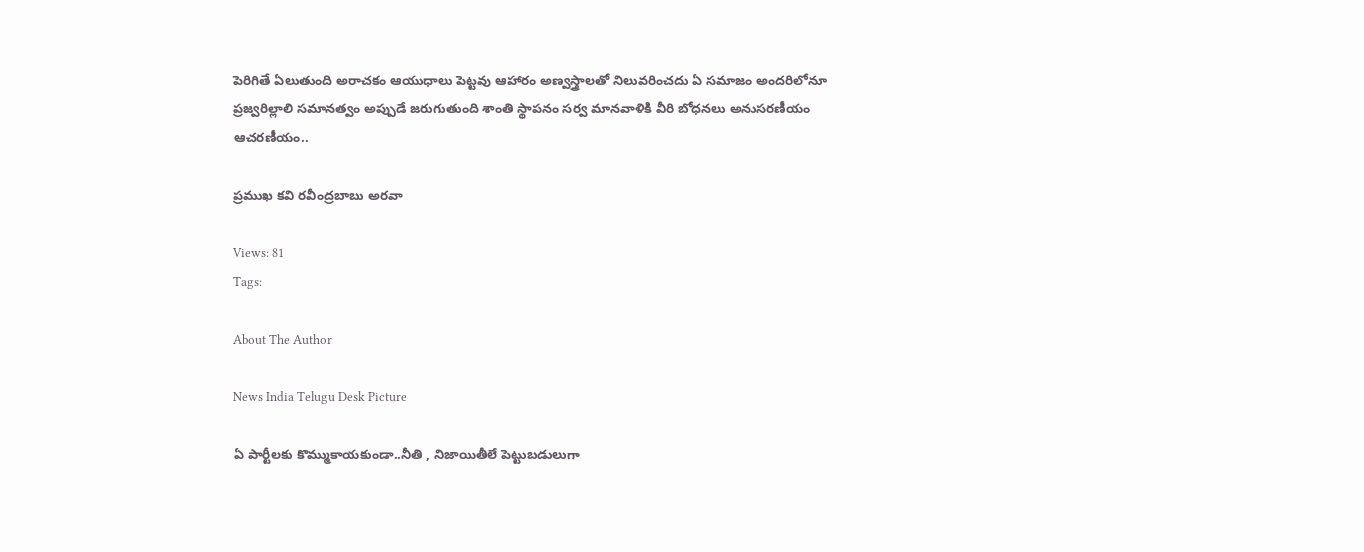పెరిగితే ఏలుతుంది అరాచకం ఆయుధాలు పెట్టవు ఆహారం అణ్వస్త్రాలతో నిలువరించదు ఏ సమాజం అందరిలోనూ ప్రజ్వరిల్లాలి సమానత్వం అప్పుడే జరుగుతుంది శాంతి స్థాపనం సర్వ మానవాళికి వీరి బోధనలు అనుసరణీయం ఆచరణీయం..

ప్రముఖ కవి రవీంద్రబాబు అరవా

Views: 81
Tags:

About The Author

News India Telugu Desk Picture

ఏ పార్టీలకు కొమ్ముకాయకుండా..నీతి , నిజాయితీలే పెట్టుబడులుగా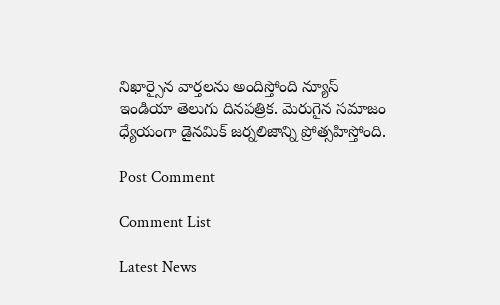నిఖార్సైన వార్తలను అందిస్తోంది న్యూస్ ఇండియా తెలుగు దినపత్రిక. మెరుగైన సమాజం ధ్యేయంగా డైనమిక్ జర్నలిజాన్ని ప్రోత్సహిస్తోంది.

Post Comment

Comment List

Latest News